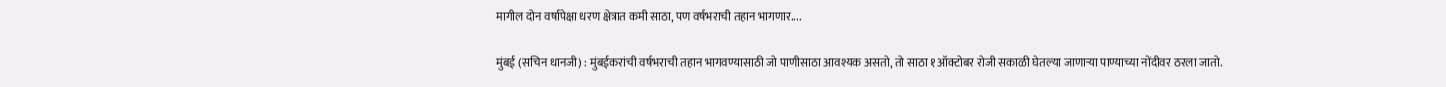मागील दोन वर्षापेक्षा धरण क्षेत्रात कमी साठा, पण वर्षभराची तहान भागणार....

मुंबई (सचिन धानजी) : मुंबईकरांची वर्षभराची तहान भागवण्यासाठी जो पाणीसाठा आवश्यक असतो, तो साठा १ऑक्टोबर रोजी सकाळी घेतल्या जाणाऱ्या पाण्याच्या नोंदीवर ठरला जातो.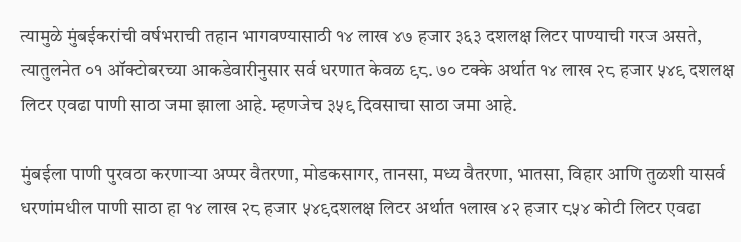त्यामुळे मुंबईकरांची वर्षभराची तहान भागवण्यासाठी १४ लाख ४७ हजार ३६३ दशलक्ष लिटर पाण्याची गरज असते, त्यातुलनेत ०१ ऑक्टोबरच्या आकडेवारीनुसार सर्व धरणात केवळ ९८. ७० टक्के अर्थात १४ लाख २८ हजार ५४९ दशलक्ष लिटर एवढा पाणी साठा जमा झाला आहे. म्हणजेच ३५९ दिवसाचा साठा जमा आहे.

मुंबईला पाणी पुरवठा करणाऱ्या अप्पर वैतरणा, मोडकसागर, तानसा, मध्य वैतरणा, भातसा, विहार आणि तुळशी यासर्व धरणांमधील पाणी साठा हा १४ लाख २८ हजार ५४९दशलक्ष लिटर अर्थात १लाख ४२ हजार ८५४ कोटी लिटर एवढा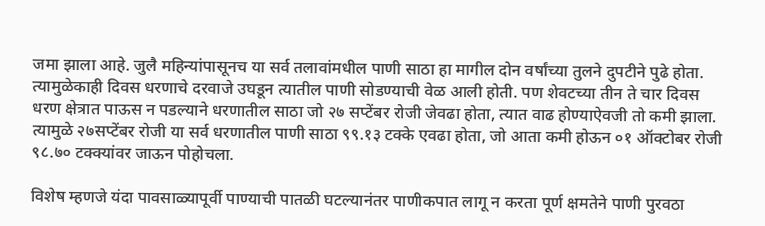जमा झाला आहे. जुलै महिन्यांपासूनच या सर्व तलावांमधील पाणी साठा हा मागील दोन वर्षांच्या तुलने दुपटीने पुढे होता. त्यामुळेकाही दिवस धरणाचे दरवाजे उघडून त्यातील पाणी सोडण्याची वेळ आली होती. पण शेवटच्या तीन ते चार दिवस धरण क्षेत्रात पाऊस न पडल्याने धरणातील साठा जो २७ सप्टेंबर रोजी जेवढा होता, त्यात वाढ होण्याऐवजी तो कमी झाला. त्यामुळे २७सप्टेंबर रोजी या सर्व धरणातील पाणी साठा ९९.१३ टक्के एवढा होता, जो आता कमी होऊन ०१ ऑक्टोबर रोजी ९८.७० टक्क्यांवर जाऊन पोहोचला.

विशेष म्हणजे यंदा पावसाळ्यापूर्वी पाण्याची पातळी घटल्यानंतर पाणीकपात लागू न करता पूर्ण क्षमतेने पाणी पुरवठा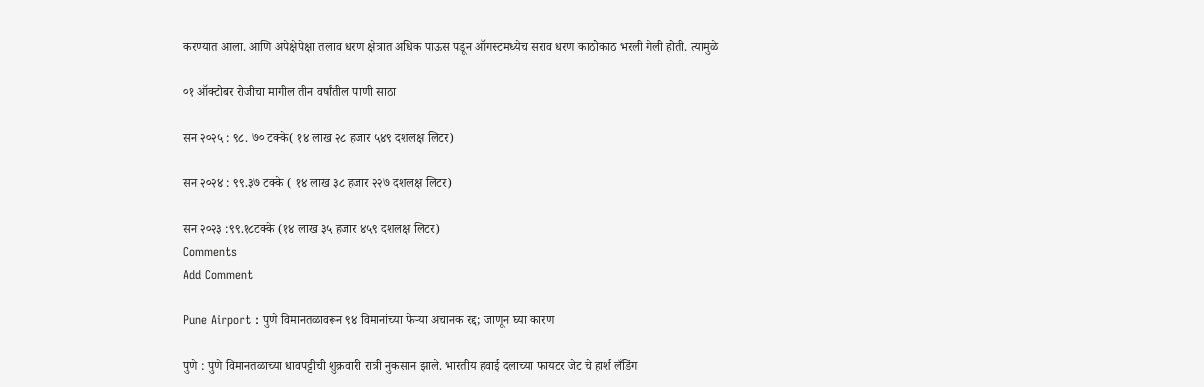करण्यात आला. आणि अपेक्षेपेक्षा तलाव धरण क्षेत्रात अधिक पाऊस पडून ऑगस्टमध्येच सराव धरण काठोकाठ भरली गेली होती. त्यामुळे

०१ ऑक्टोबर रोजीचा मागील तीन वर्षांतील पाणी साठा

सन २०२५ : ९८. ७० टक्के( १४ लाख २८ हजार ५४९ दशलक्ष लिटर)

सन २०२४ : ९९.३७ टक्के ( १४ लाख ३८ हजार २२७ दशलक्ष लिटर)

सन २०२३ :९९.१८टक्के (१४ लाख ३५ हजार ४५९ दशलक्ष लिटर)
Comments
Add Comment

Pune Airport : पुणे विमानतळावरून ९४ विमानांच्या फेऱ्या अचानक रद्द; जाणून घ्या कारण

पुणे : पुणे विमानतळाच्या धावपट्टीची शुक्रवारी रात्री नुकसान झाले. भारतीय हवाई दलाच्या फायटर जेट चे हार्श लँडिंग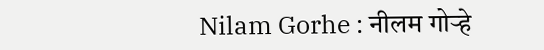Nilam Gorhe : नीलम गोऱ्हे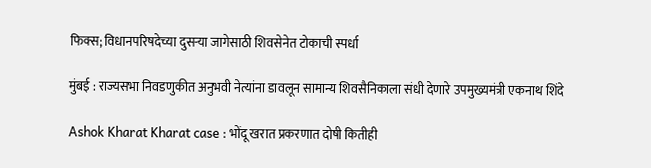फिक्स; विधानपरिषदेच्या दुसऱ्या जागेसाठी शिवसेनेत टोकाची स्पर्धा

मुंबई : राज्यसभा निवडणुकीत अनुभवी नेत्यांना डावलून सामान्य शिवसैनिकाला संधी देणारे उपमुख्यमंत्री एकनाथ शिंदे

Ashok Kharat Kharat case : भोंदू खरात प्रकरणात दोषी कितीही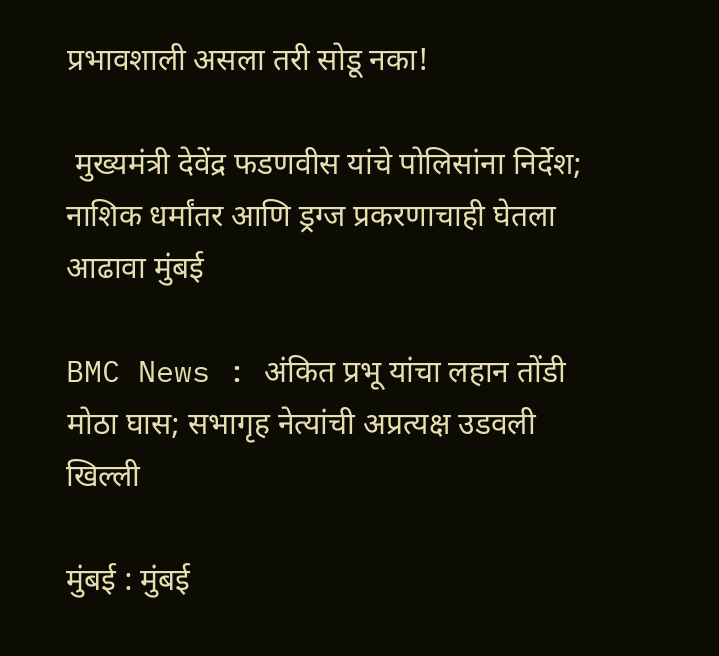प्रभावशाली असला तरी सोडू नका!

 मुख्यमंत्री देवेंद्र फडणवीस यांचे पोलिसांना निर्देश; नाशिक धर्मांतर आणि ड्रग्ज प्रकरणाचाही घेतला आढावा मुंबई

BMC News : अंकित प्रभू यांचा लहान तोंडी मोठा घास; सभागृह नेत्यांची अप्रत्यक्ष उडवली खिल्ली

मुंबई : मुंबई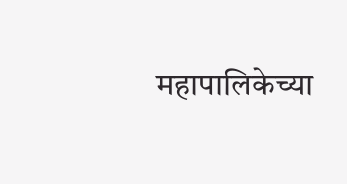महापालिकेच्या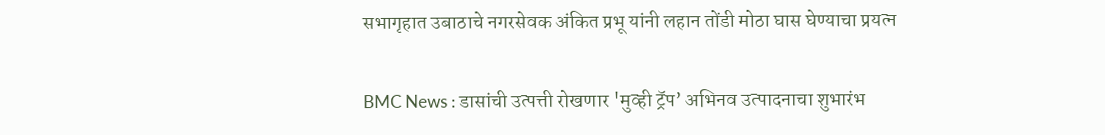सभागृहात उबाठाचे नगरसेवक अंकित प्रभू यांनी लहान तोंडी मोठा घास घेण्याचा प्रयत्न

BMC News : डासांची उत्पत्ती रोखणार 'मुव्ही ट्रॅप’ अभिनव उत्पादनाचा शुभारंभ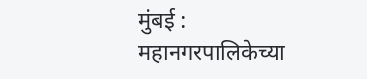मुंबई : महानगरपालिकेच्या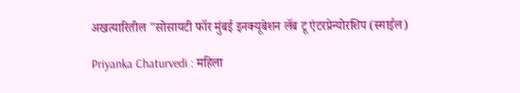अखत्यारितील "सोसायटी फॉर मुंबई इनक्यूबेशन लॅब टू एंटरप्रेन्योरशिप (स्माईल)

Priyanka Chaturvedi : महिला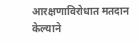आरक्षणाविरोधात मतदान केल्याने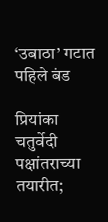‘उबाठा’ गटात पहिले बंड

प्रियांका चतुर्वेदी पक्षांतराच्या तयारीत;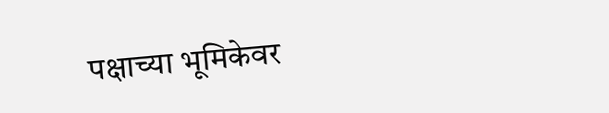पक्षाच्या भूमिकेवर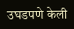उघडपणे केली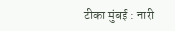टीका मुंबई : नारी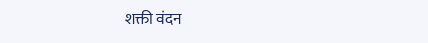शक्ती वंदन